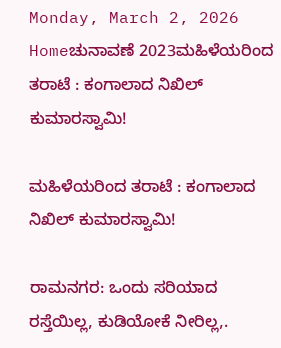Monday, March 2, 2026
Homeಚುನಾವಣೆ 2023ಮಹಿಳೆಯರಿಂದ ತರಾಟೆ : ಕಂಗಾಲಾದ ನಿಖಿಲ್ ಕುಮಾರಸ್ವಾಮಿ!

ಮಹಿಳೆಯರಿಂದ ತರಾಟೆ : ಕಂಗಾಲಾದ ನಿಖಿಲ್ ಕುಮಾರಸ್ವಾಮಿ!

ರಾಮನಗರ: ಒಂದು ಸರಿಯಾದ ರಸ್ತೆಯಿಲ್ಲ, ಕುಡಿಯೋಕೆ ನೀರಿಲ್ಲ,.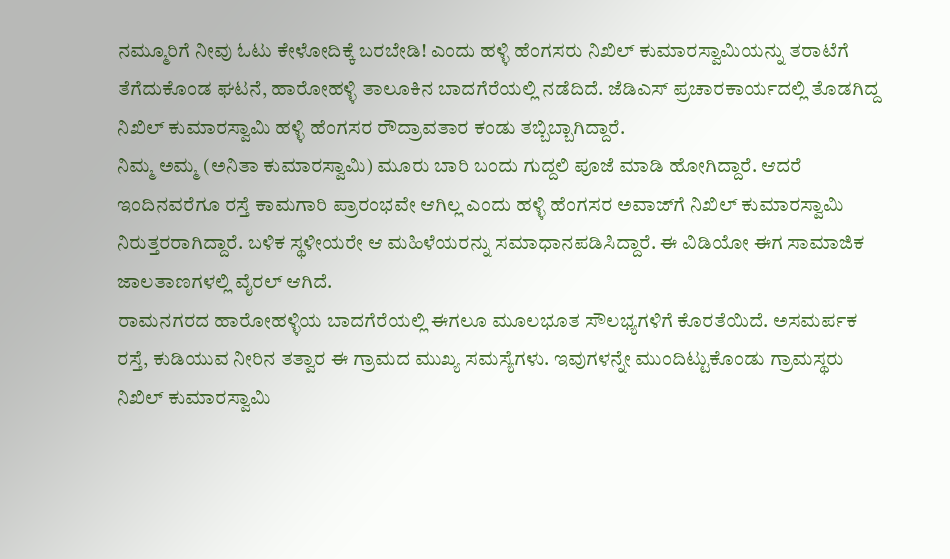ನಮ್ಮೂರಿಗೆ ನೀವು ಓಟು ಕೇಳೋದಿಕ್ಕೆ ಬರಬೇಡಿ! ಎಂದು ಹಳ್ಳಿ ಹೆಂಗಸರು ನಿಖಿಲ್ ಕುಮಾರಸ್ವಾಮಿಯನ್ನು ತರಾಟೆಗೆ ತೆಗೆದುಕೊಂಡ ಘಟನೆ, ಹಾರೋಹಳ್ಳಿ ತಾಲೂಕಿನ ಬಾದಗೆರೆಯಲ್ಲಿ ನಡೆದಿದೆ. ಜೆಡಿಎಸ್ ಪ್ರಚಾರಕಾರ್ಯದಲ್ಲಿ ತೊಡಗಿದ್ದ ನಿಖಿಲ್ ಕುಮಾರಸ್ವಾಮಿ ಹಳ್ಳಿ ಹೆಂಗಸರ ರೌದ್ರಾವತಾರ ಕಂಡು ತಬ್ಬಿಬ್ಬಾಗಿದ್ದಾರೆ.
ನಿಮ್ಮ ಅಮ್ಮ (ಅನಿತಾ ಕುಮಾರಸ್ವಾಮಿ) ಮೂರು ಬಾರಿ ಬಂದು ಗುದ್ದಲಿ ಪೂಜೆ ಮಾಡಿ ಹೋಗಿದ್ದಾರೆ. ಆದರೆ ಇಂದಿನವರೆಗೂ ರಸ್ತೆ ಕಾಮಗಾರಿ ಪ್ರಾರಂಭವೇ ಆಗಿಲ್ಲ ಎಂದು ಹಳ್ಳಿ ಹೆಂಗಸರ ಅವಾಜ್‍ಗೆ ನಿಖಿಲ್ ಕುಮಾರಸ್ವಾಮಿ ನಿರುತ್ತರರಾಗಿದ್ದಾರೆ. ಬಳಿಕ ಸ್ಥಳೀಯರೇ ಆ ಮಹಿಳೆಯರನ್ನು ಸಮಾಧಾನಪಡಿಸಿದ್ದಾರೆ. ಈ ವಿಡಿಯೋ ಈಗ ಸಾಮಾಜಿಕ ಜಾಲತಾಣಗಳಲ್ಲಿ ವೈರಲ್ ಆಗಿದೆ.
ರಾಮನಗರದ ಹಾರೋಹಳ್ಳಿಯ ಬಾದಗೆರೆಯಲ್ಲಿ ಈಗಲೂ ಮೂಲಭೂತ ಸೌಲಭ್ಯಗಳಿಗೆ ಕೊರತೆಯಿದೆ. ಅಸಮರ್ಪಕ ರಸ್ತೆ, ಕುಡಿಯುವ ನೀರಿನ ತತ್ವಾರ ಈ ಗ್ರಾಮದ ಮುಖ್ಯ ಸಮಸ್ಯೆಗಳು. ಇವುಗಳನ್ನೇ ಮುಂದಿಟ್ಟುಕೊಂಡು ಗ್ರಾಮಸ್ಥರು ನಿಖಿಲ್ ಕುಮಾರಸ್ವಾಮಿ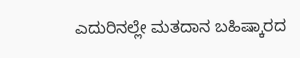ಎದುರಿನಲ್ಲೇ ಮತದಾನ ಬಹಿಷ್ಕಾರದ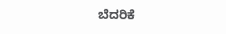ಬೆದರಿಕೆ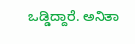ಒಡ್ಡಿದ್ದಾರೆ. ಅನಿತಾ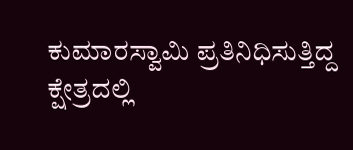ಕುಮಾರಸ್ವಾಮಿ ಪ್ರತಿನಿಧಿಸುತ್ತಿದ್ದ ಕ್ಷೇತ್ರದಲ್ಲಿ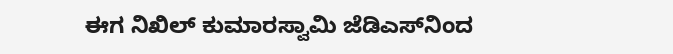ಈಗ ನಿಖಿಲ್ ಕುಮಾರಸ್ವಾಮಿ ಜೆಡಿಎಸ್‍ನಿಂದ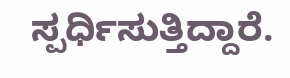ಸ್ಪರ್ಧಿಸುತ್ತಿದ್ದಾರೆ.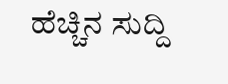ಹೆಚ್ಚಿನ ಸುದ್ದಿ